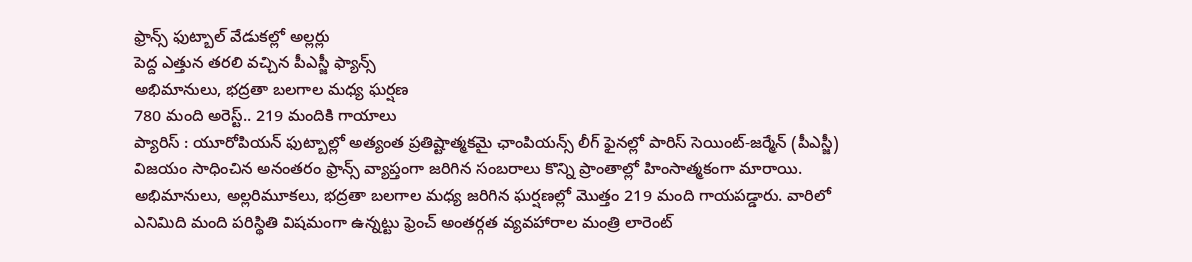ఫ్రాన్స్ ఫుట్బాల్ వేడుకల్లో అల్లర్లు
పెద్ద ఎత్తున తరలి వచ్చిన పీఎస్జీ ఫ్యాన్స్
అభిమానులు, భద్రతా బలగాల మధ్య ఘర్షణ
780 మంది అరెస్ట్.. 219 మందికి గాయాలు
ప్యారిస్ : యూరోపియన్ ఫుట్బాల్లో అత్యంత ప్రతిష్టాత్మకమై ఛాంపియన్స్ లీగ్ ఫైనల్లో పారిస్ సెయింట్-జర్మేన్ (పీఎస్జీ) విజయం సాధించిన అనంతరం ఫ్రాన్స్ వ్యాప్తంగా జరిగిన సంబరాలు కొన్ని ప్రాంతాల్లో హింసాత్మకంగా మారాయి. అభిమానులు, అల్లరిమూకలు, భద్రతా బలగాల మధ్య జరిగిన ఘర్షణల్లో మొత్తం 219 మంది గాయపడ్డారు. వారిలో ఎనిమిది మంది పరిస్థితి విషమంగా ఉన్నట్టు ఫ్రెంచ్ అంతర్గత వ్యవహారాల మంత్రి లారెంట్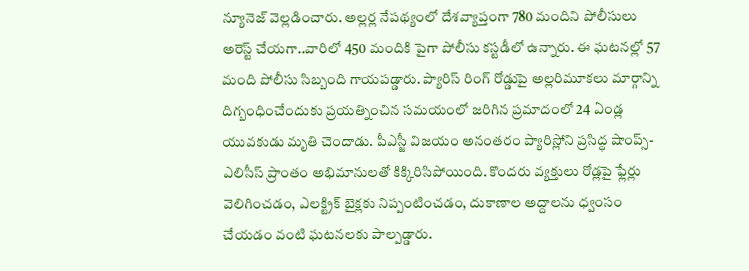న్యూనెజ్ వెల్లడించారు. అల్లర్ల నేపథ్యంలో దేశవ్యాప్తంగా 780 మందిని పోలీసులు అరెస్ట్ చేయగా..వారిలో 450 మందికి పైగా పోలీసు కస్టడీలో ఉన్నారు. ఈ ఘటనల్లో 57 మంది పోలీసు సిబ్బంది గాయపడ్డారు. ప్యారిస్ రింగ్ రోడ్డుపై అల్లరిమూకలు మార్గాన్ని దిగ్బంధించేందుకు ప్రయత్నించిన సమయంలో జరిగిన ప్రమాదంలో 24 ఏండ్ల యువకుడు మృతి చెందాడు. పీఎస్జీ విజయం అనంతరం ప్యారిస్లోని ప్రసిద్ధ షాంప్స్-ఎలిసీస్ ప్రాంతం అభిమానులతో కిక్కిరిసిపోయింది. కొందరు వ్యక్తులు రోడ్లపై ఫ్లేర్లు వెలిగించడం, ఎలక్ట్రిక్ బైక్లకు నిప్పంటించడం, దుకాణాల అద్దాలను ధ్వంసం చేయడం వంటి ఘటనలకు పాల్పడ్డారు.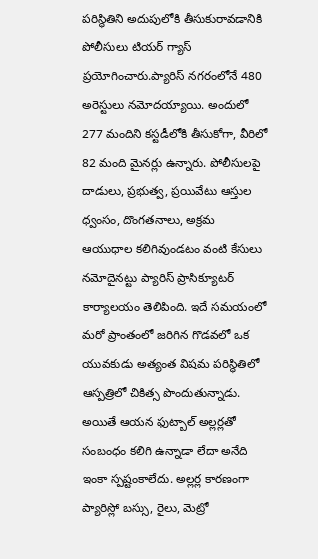పరిస్థితిని అదుపులోకి తీసుకురావడానికి పోలీసులు టియర్ గ్యాస్ ప్రయోగించారు.ప్యారిస్ నగరంలోనే 480 అరెస్టులు నమోదయ్యాయి. అందులో 277 మందిని కస్టడీలోకి తీసుకోగా, వీరిలో 82 మంది మైనర్లు ఉన్నారు. పోలీసులపై దాడులు, ప్రభుత్వ, ప్రయివేటు ఆస్తుల ధ్వంసం, దొంగతనాలు, అక్రమ ఆయుధాల కలిగివుండటం వంటి కేసులు నమోదైనట్టు ప్యారిస్ ప్రాసిక్యూటర్ కార్యాలయం తెలిపింది. ఇదే సమయంలో మరో ప్రాంతంలో జరిగిన గొడవలో ఒక యువకుడు అత్యంత విషమ పరిస్థితిలో ఆస్పత్రిలో చికిత్స పొందుతున్నాడు.
అయితే ఆయన ఫుట్బాల్ అల్లర్లతో సంబంధం కలిగి ఉన్నాడా లేదా అనేది ఇంకా స్పష్టంకాలేదు. అల్లర్ల కారణంగా ప్యారిస్లో బస్సు, రైలు, మెట్రో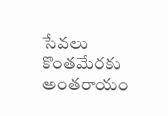సేవలు కొంతమేరకు అంతరాయం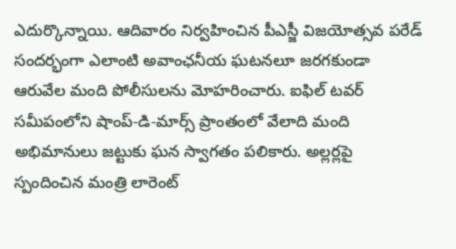ఎదుర్కొన్నాయి. ఆదివారం నిర్వహించిన పీఎస్జీ విజయోత్సవ పరేడ్ సందర్భంగా ఎలాంటి అవాంఛనీయ ఘటనలూ జరగకుండా ఆరువేల మంది పోలీసులను మోహరించారు. ఐఫిల్ టవర్ సమీపంలోని షాంప్-డి-మార్స్ ప్రాంతంలో వేలాది మంది అభిమానులు జట్టుకు ఘన స్వాగతం పలికారు. అల్లర్లపై స్పందించిన మంత్రి లారెంట్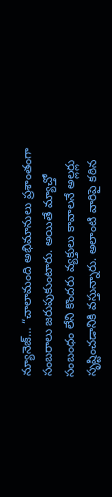న్యూనెజ్… “చాలామంది అభిమానులు ప్రశాంతంగా సంబరాలు జరుపుకుంటారు. అయితే మ్యాచ్తో సంబంధం లేని కొందరు వ్యక్తులు కావాలనే అల్లర్లు సృష్టించడానికి వస్తున్నారు. అలాంటి వారిపై కఠిన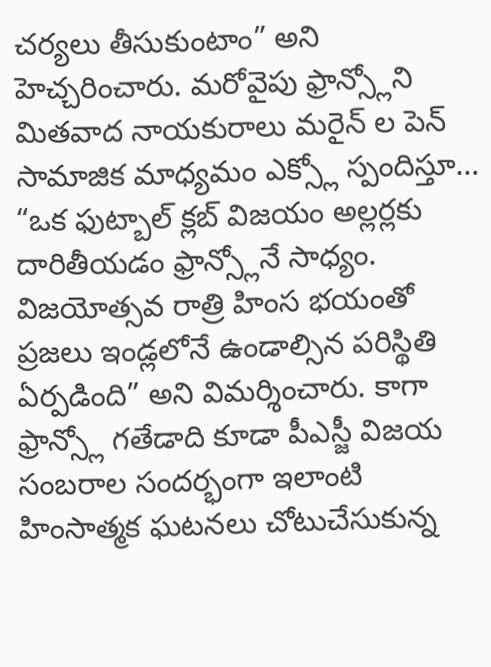చర్యలు తీసుకుంటాం” అని హెచ్చరించారు. మరోవైపు ఫ్రాన్స్లోని మితవాద నాయకురాలు మరైన్ ల పెన్ సామాజిక మాధ్యమం ఎక్స్లో స్పందిస్తూ… “ఒక ఫుట్బాల్ క్లబ్ విజయం అల్లర్లకు దారితీయడం ఫ్రాన్స్లోనే సాధ్యం. విజయోత్సవ రాత్రి హింస భయంతో ప్రజలు ఇండ్లలోనే ఉండాల్సిన పరిస్థితి ఏర్పడింది” అని విమర్శించారు. కాగా ఫ్రాన్స్లో గతేడాది కూడా పీఎస్జీ విజయ సంబరాల సందర్భంగా ఇలాంటి హింసాత్మక ఘటనలు చోటుచేసుకున్న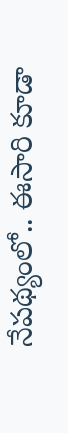నేపథ్యంలో.. ఈసారి కూడా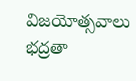విజయోత్సవాలు భద్రతా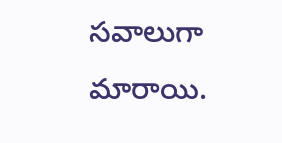సవాలుగా మారాయి.